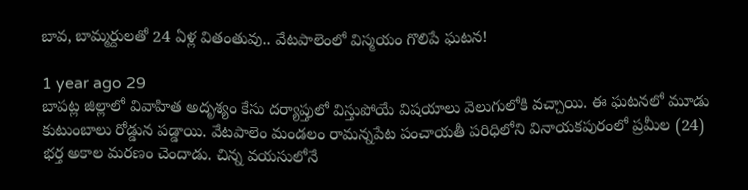బావ, బామ్మర్దులతో 24 ఏళ్ల వితంతువు.. వేటపాలెంలో విస్మయం గొలిపే ఘటన!

1 year ago 29
బాపట్ల జిల్లాలో వివాహిత అదృశ్యం కేసు దర్యాప్తులో విస్తుపోయే విషయాలు వెలుగులోకి వచ్చాయి. ఈ ఘటనలో మూడు కుటుంబాలు రోడ్డున పడ్డాయి. వేటపాలెం మండలం రామన్నపేట పంచాయతీ పరిధిలోని వినాయకపురంలో ప్రమీల (24) భర్త అకాల మరణం చెందాడు. చిన్న వయసులోనే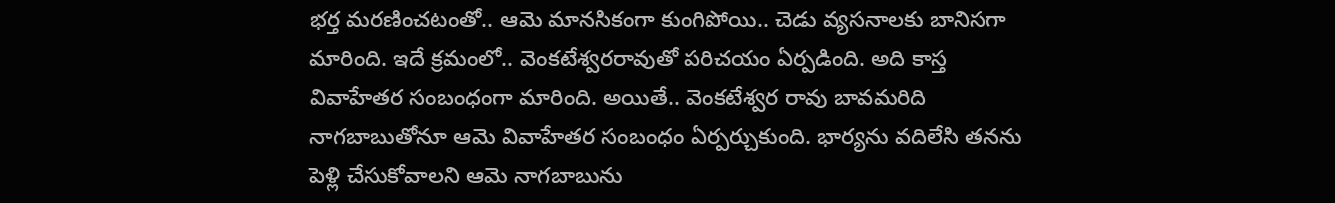భర్త మరణించటంతో.. ఆమె మానసికంగా కుంగిపోయి.. చెడు వ్యసనాలకు బానిసగా మారింది. ఇదే క్రమంలో.. వెంకటేశ్వరరావుతో పరిచయం ఏర్పడింది. అది కాస్త వివాహేతర సంబంధంగా మారింది. అయితే.. వెంకటేశ్వర రావు బావమరిది నాగబాబుతోనూ ఆమె వివాహేతర సంబంధం ఏర్పర్చుకుంది. భార్యను వదిలేసి తనను పెళ్లి చేసుకోవాలని ఆమె నాగబాబును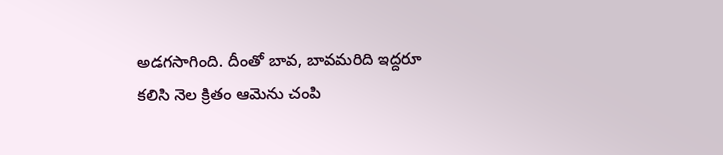అడగసాగింది. దీంతో బావ, బావమరిది ఇద్దరూ కలిసి నెల క్రితం ఆమెను చంపి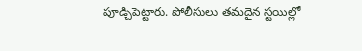పూడ్చిపెట్టారు. పోలీసులు తమదైన స్టయిల్లో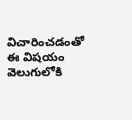విచారించడంతో ఈ విషయం వెలుగులోకి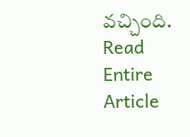వచ్చింది.
Read Entire Article